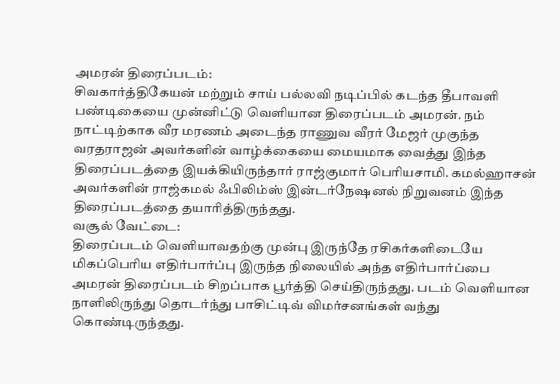அமரன் திரைப்படம்:
சிவகார்த்திகேயன் மற்றும் சாய் பல்லவி நடிப்பில் கடந்த தீபாவளி பண்டிகையை முன்னிட்டு வெளியான திரைப்படம் அமரன். நம் நாட்டிற்காக வீர மரணம் அடைந்த ராணுவ வீரர் மேஜர் முகுந்த வரதராஜன் அவர்களின் வாழ்க்கையை மையமாக வைத்து இந்த திரைப்படத்தை இயக்கியிருந்தார் ராஜ்குமார் பெரியசாமி. கமல்ஹாசன் அவர்களின் ராஜ்கமல் ஃபிலிம்ஸ் இன்டர்நேஷனல் நிறுவனம் இந்த திரைப்படத்தை தயாரித்திருந்தது.
வசூல் வேட்டை:
திரைப்படம் வெளியாவதற்கு முன்பு இருந்தே ரசிகர்களிடையே மிகப்பெரிய எதிர்பார்ப்பு இருந்த நிலையில் அந்த எதிர்பார்ப்பை அமரன் திரைப்படம் சிறப்பாக பூர்த்தி செய்திருந்தது. படம் வெளியான நாளிலிருந்து தொடர்ந்து பாசிட்டிவ் விமர்சனங்கள் வந்து கொண்டிருந்தது.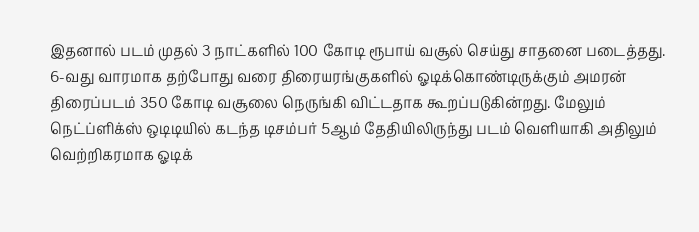இதனால் படம் முதல் 3 நாட்களில் 100 கோடி ரூபாய் வசூல் செய்து சாதனை படைத்தது.
6-வது வாரமாக தற்போது வரை திரையரங்குகளில் ஓடிக்கொண்டிருக்கும் அமரன் திரைப்படம் 350 கோடி வசூலை நெருங்கி விட்டதாக கூறப்படுகின்றது. மேலும் நெட்ப்ளிக்ஸ் ஒடிடியில் கடந்த டிசம்பர் 5ஆம் தேதியிலிருந்து படம் வெளியாகி அதிலும் வெற்றிகரமாக ஓடிக்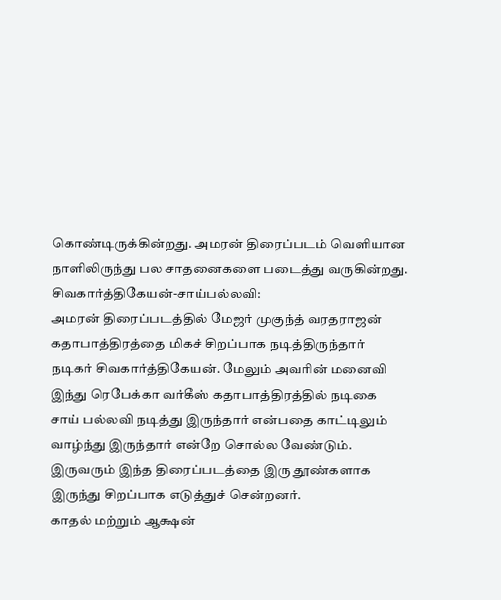கொண்டிருக்கின்றது. அமரன் திரைப்படம் வெளியான நாளிலிருந்து பல சாதனைகளை படைத்து வருகின்றது.
சிவகார்த்திகேயன்-சாய்பல்லவி:
அமரன் திரைப்படத்தில் மேஜர் முகுந்த் வரதராஜன் கதாபாத்திரத்தை மிகச் சிறப்பாக நடித்திருந்தார் நடிகர் சிவகார்த்திகேயன். மேலும் அவரின் மனைவி இந்து ரெபேக்கா வர்கீஸ் கதாபாத்திரத்தில் நடிகை சாய் பல்லவி நடித்து இருந்தார் என்பதை காட்டிலும் வாழ்ந்து இருந்தார் என்றே சொல்ல வேண்டும். இருவரும் இந்த திரைப்படத்தை இரு தூண்களாக இருந்து சிறப்பாக எடுத்துச் சென்றனர்.
காதல் மற்றும் ஆக்ஷன்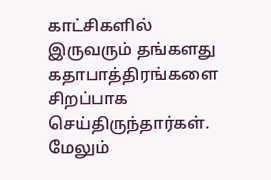காட்சிகளில் இருவரும் தங்களது கதாபாத்திரங்களை சிறப்பாக செய்திருந்தார்கள். மேலும்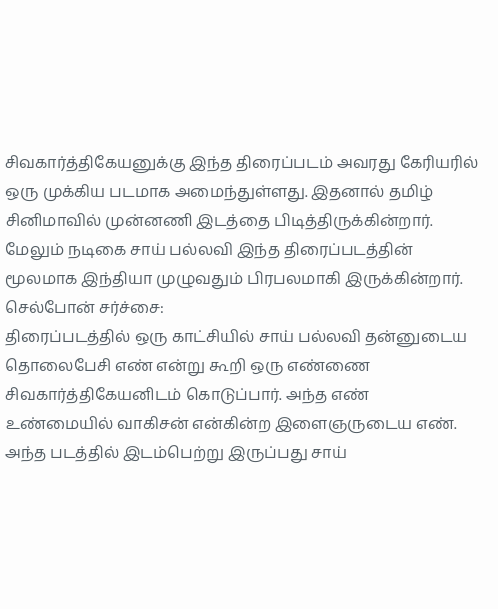சிவகார்த்திகேயனுக்கு இந்த திரைப்படம் அவரது கேரியரில் ஒரு முக்கிய படமாக அமைந்துள்ளது. இதனால் தமிழ் சினிமாவில் முன்னணி இடத்தை பிடித்திருக்கின்றார். மேலும் நடிகை சாய் பல்லவி இந்த திரைப்படத்தின் மூலமாக இந்தியா முழுவதும் பிரபலமாகி இருக்கின்றார்.
செல்போன் சர்ச்சை:
திரைப்படத்தில் ஒரு காட்சியில் சாய் பல்லவி தன்னுடைய தொலைபேசி எண் என்று கூறி ஒரு எண்ணை சிவகார்த்திகேயனிடம் கொடுப்பார். அந்த எண் உண்மையில் வாகிசன் என்கின்ற இளைஞருடைய எண். அந்த படத்தில் இடம்பெற்று இருப்பது சாய்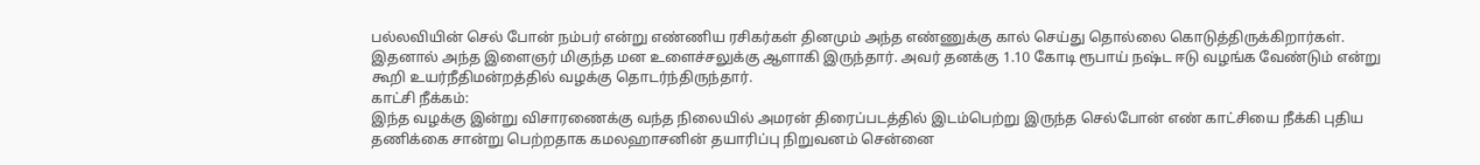பல்லவியின் செல் போன் நம்பர் என்று எண்ணிய ரசிகர்கள் தினமும் அந்த எண்ணுக்கு கால் செய்து தொல்லை கொடுத்திருக்கிறார்கள். இதனால் அந்த இளைஞர் மிகுந்த மன உளைச்சலுக்கு ஆளாகி இருந்தார். அவர் தனக்கு 1.10 கோடி ரூபாய் நஷ்ட ஈடு வழங்க வேண்டும் என்று கூறி உயர்நீதிமன்றத்தில் வழக்கு தொடர்ந்திருந்தார்.
காட்சி நீக்கம்:
இந்த வழக்கு இன்று விசாரணைக்கு வந்த நிலையில் அமரன் திரைப்படத்தில் இடம்பெற்று இருந்த செல்போன் எண் காட்சியை நீக்கி புதிய தணிக்கை சான்று பெற்றதாக கமலஹாசனின் தயாரிப்பு நிறுவனம் சென்னை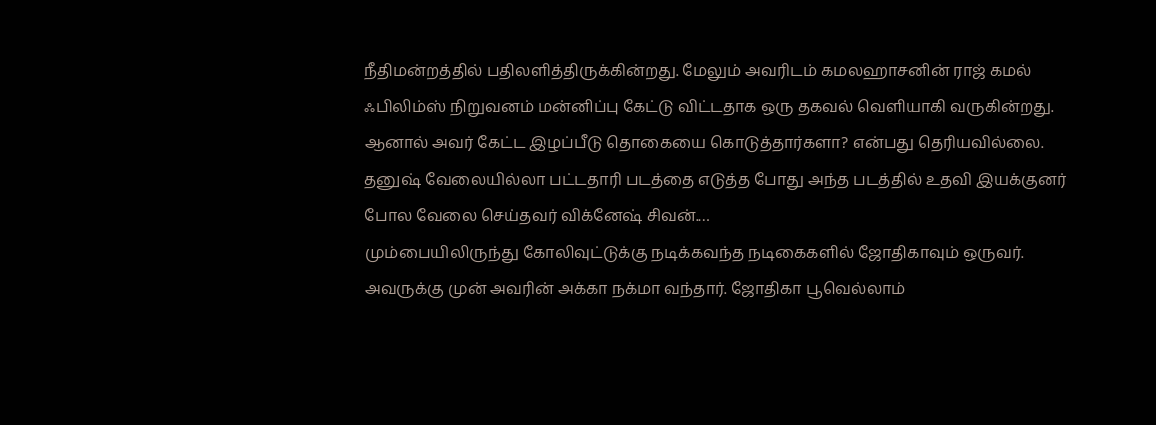நீதிமன்றத்தில் பதிலளித்திருக்கின்றது. மேலும் அவரிடம் கமலஹாசனின் ராஜ் கமல் ஃபிலிம்ஸ் நிறுவனம் மன்னிப்பு கேட்டு விட்டதாக ஒரு தகவல் வெளியாகி வருகின்றது. ஆனால் அவர் கேட்ட இழப்பீடு தொகையை கொடுத்தார்களா? என்பது தெரியவில்லை.
தனுஷ் வேலையில்லா பட்டதாரி படத்தை எடுத்த போது அந்த படத்தில் உதவி இயக்குனர் போல வேலை செய்தவர் விக்னேஷ் சிவன்.…
மும்பையிலிருந்து கோலிவுட்டுக்கு நடிக்கவந்த நடிகைகளில் ஜோதிகாவும் ஒருவர். அவருக்கு முன் அவரின் அக்கா நக்மா வந்தார். ஜோதிகா பூவெல்லாம்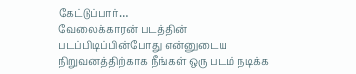கேட்டுப்பார்…
வேலைக்காரன் படத்தின் படப்பிடிப்பின்போது என்னுடைய நிறுவனத்திற்காக நீங்கள் ஒரு படம் நடிக்க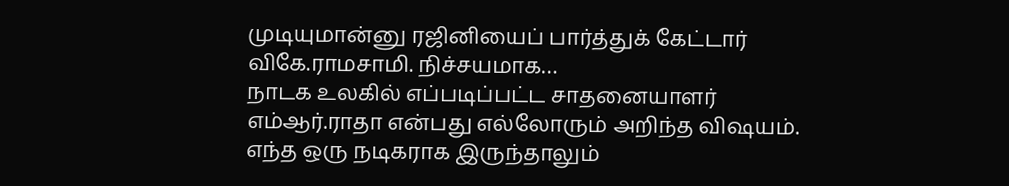முடியுமான்னு ரஜினியைப் பார்த்துக் கேட்டார் விகே.ராமசாமி. நிச்சயமாக…
நாடக உலகில் எப்படிப்பட்ட சாதனையாளர் எம்ஆர்.ராதா என்பது எல்லோரும் அறிந்த விஷயம். எந்த ஒரு நடிகராக இருந்தாலும்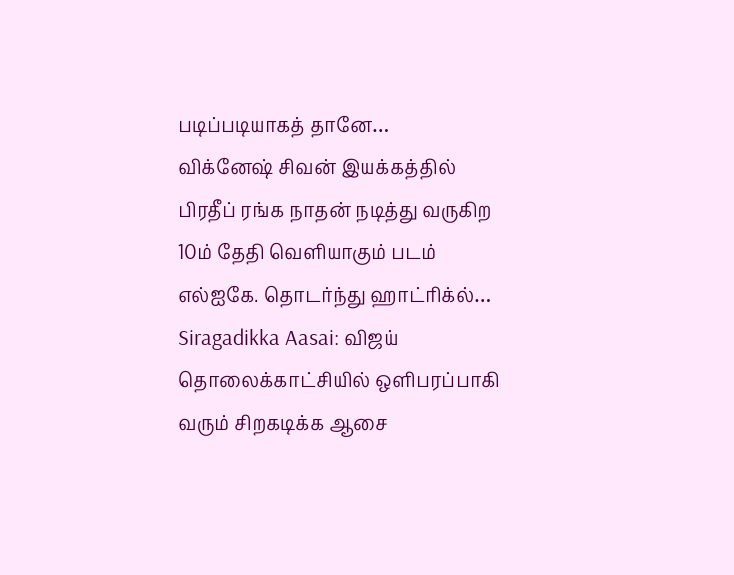படிப்படியாகத் தானே…
விக்னேஷ் சிவன் இயக்கத்தில் பிரதீப் ரங்க நாதன் நடித்து வருகிற 10ம் தேதி வெளியாகும் படம் எல்ஐகே. தொடர்ந்து ஹாட்ரிக்ல்…
Siragadikka Aasai: விஜய் தொலைக்காட்சியில் ஒளிபரப்பாகி வரும் சிறகடிக்க ஆசை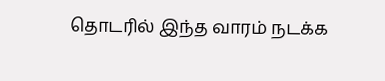தொடரில் இந்த வாரம் நடக்க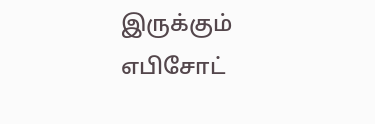இருக்கும் எபிசோட்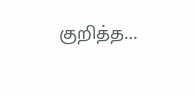குறித்த…